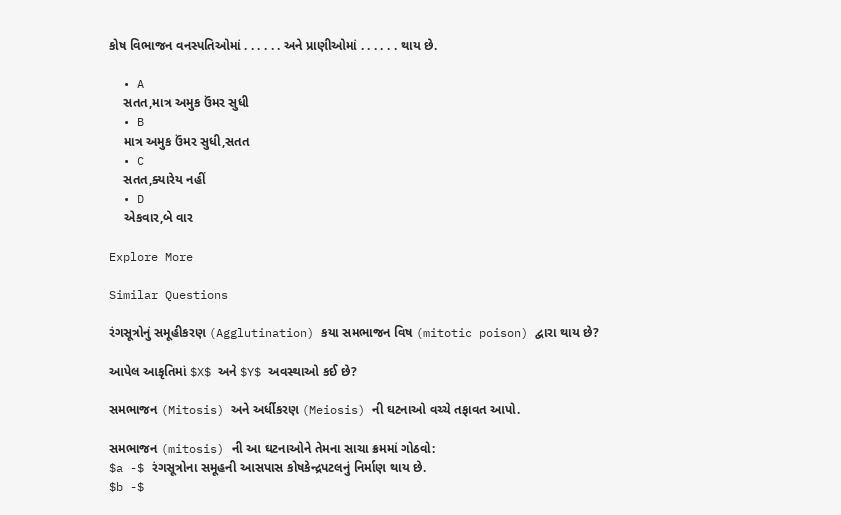કોષ વિભાજન વનસ્પતિઓમાં . . . . . . અને પ્રાણીઓમાં . . . . . . થાય છે.

  • A
    સતત,માત્ર અમુક ઉંમર સુધી
  • B
    માત્ર અમુક ઉંમર સુધી,સતત
  • C
    સતત,ક્યારેય નહીં
  • D
    એકવાર,બે વાર

Explore More

Similar Questions

રંગસૂત્રોનું સમૂહીકરણ (Agglutination) કયા સમભાજન વિષ (mitotic poison) દ્વારા થાય છે?

આપેલ આકૃતિમાં $X$ અને $Y$ અવસ્થાઓ કઈ છે?

સમભાજન (Mitosis) અને અર્ધીકરણ (Meiosis) ની ઘટનાઓ વચ્ચે તફાવત આપો.

સમભાજન (mitosis) ની આ ઘટનાઓને તેમના સાચા ક્રમમાં ગોઠવો:
$a -$ રંગસૂત્રોના સમૂહની આસપાસ કોષકેન્દ્રપટલનું નિર્માણ થાય છે.
$b -$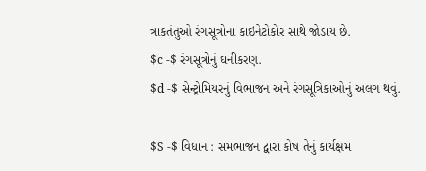ત્રાકતંતુઓ રંગસૂત્રોના કાઇનેટોકોર સાથે જોડાય છે.
$c -$ રંગસૂત્રોનું ઘનીકરણ.
$d -$ સેન્ટ્રોમિયરનું વિભાજન અને રંગસૂત્રિકાઓનું અલગ થવું.

$S -$ વિધાન : સમભાજન દ્વારા કોષ તેનું કાર્યક્ષમ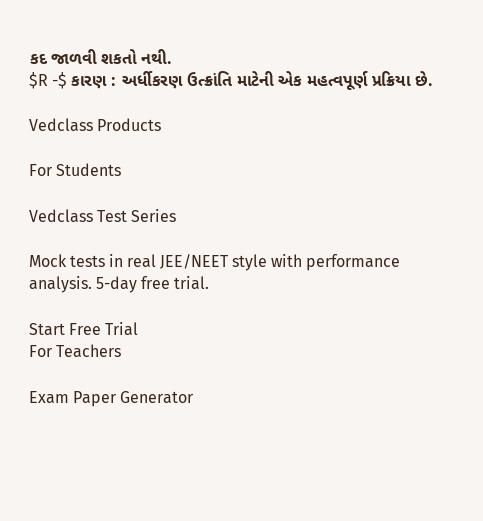કદ જાળવી શકતો નથી.
$R -$ કારણ : અર્ધીકરણ ઉત્ક્રાંતિ માટેની એક મહત્વપૂર્ણ પ્રક્રિયા છે.

Vedclass Products

For Students

Vedclass Test Series

Mock tests in real JEE/NEET style with performance analysis. 5-day free trial.

Start Free Trial
For Teachers

Exam Paper Generator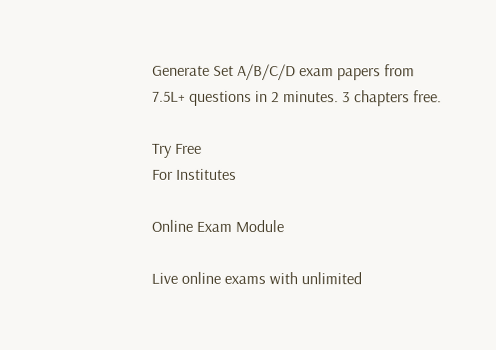Generate Set A/B/C/D exam papers from 7.5L+ questions in 2 minutes. 3 chapters free.

Try Free
For Institutes

Online Exam Module

Live online exams with unlimited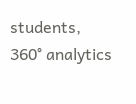students, 360° analytics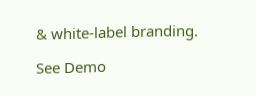& white-label branding.

See Demo